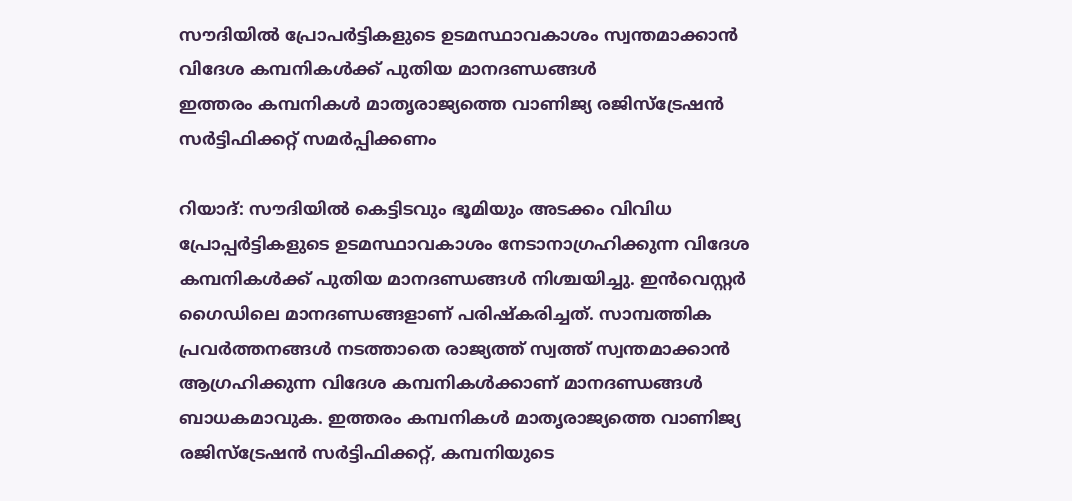സൗദിയിൽ പ്രോപർട്ടികളുടെ ഉടമസ്ഥാവകാശം സ്വന്തമാക്കാൻ വിദേശ കമ്പനികൾക്ക് പുതിയ മാനദണ്ഡങ്ങൾ
ഇത്തരം കമ്പനികൾ മാതൃരാജ്യത്തെ വാണിജ്യ രജിസ്ട്രേഷൻ സർട്ടിഫിക്കറ്റ് സമർപ്പിക്കണം

റിയാദ്: സൗദിയിൽ കെട്ടിടവും ഭൂമിയും അടക്കം വിവിധ പ്രോപ്പർട്ടികളുടെ ഉടമസ്ഥാവകാശം നേടാനാഗ്രഹിക്കുന്ന വിദേശ കമ്പനികൾക്ക് പുതിയ മാനദണ്ഡങ്ങൾ നിശ്ചയിച്ചു. ഇൻവെസ്റ്റർ ഗൈഡിലെ മാനദണ്ഡങ്ങളാണ് പരിഷ്കരിച്ചത്. സാമ്പത്തിക പ്രവർത്തനങ്ങൾ നടത്താതെ രാജ്യത്ത് സ്വത്ത് സ്വന്തമാക്കാൻ ആഗ്രഹിക്കുന്ന വിദേശ കമ്പനികൾക്കാണ് മാനദണ്ഡങ്ങൾ ബാധകമാവുക. ഇത്തരം കമ്പനികൾ മാതൃരാജ്യത്തെ വാണിജ്യ രജിസ്ട്രേഷൻ സർട്ടിഫിക്കറ്റ്, കമ്പനിയുടെ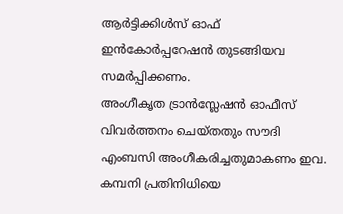ആർട്ടിക്കിൾസ് ഓഫ് ഇൻകോർപ്പറേഷൻ തുടങ്ങിയവ സമർപ്പിക്കണം.
അംഗീകൃത ട്രാൻസ്ലേഷൻ ഓഫീസ് വിവർത്തനം ചെയ്തതും സൗദി എംബസി അംഗീകരിച്ചതുമാകണം ഇവ. കമ്പനി പ്രതിനിധിയെ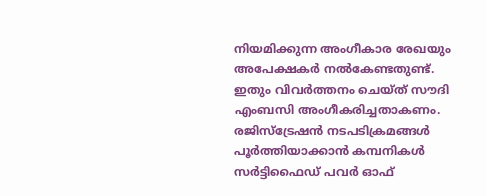നിയമിക്കുന്ന അംഗീകാര രേഖയും അപേക്ഷകർ നൽകേണ്ടതുണ്ട്. ഇതും വിവർത്തനം ചെയ്ത് സൗദി എംബസി അംഗീകരിച്ചതാകണം. രജിസ്ട്രേഷൻ നടപടിക്രമങ്ങൾ പൂർത്തിയാക്കാൻ കമ്പനികൾ സർട്ടിഫൈഡ് പവർ ഓഫ്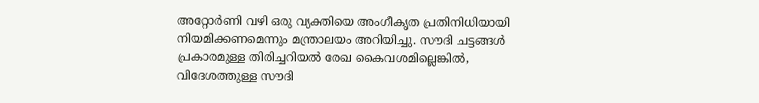അറ്റോർണി വഴി ഒരു വ്യക്തിയെ അംഗീകൃത പ്രതിനിധിയായി നിയമിക്കണമെന്നും മന്ത്രാലയം അറിയിച്ചു. സൗദി ചട്ടങ്ങൾ പ്രകാരമുള്ള തിരിച്ചറിയൽ രേഖ കൈവശമില്ലെങ്കിൽ, വിദേശത്തുള്ള സൗദി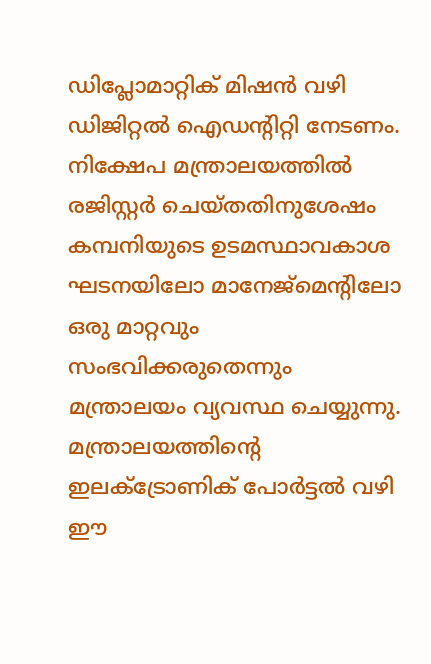ഡിപ്ലോമാറ്റിക് മിഷൻ വഴി ഡിജിറ്റൽ ഐഡന്റിറ്റി നേടണം.
നിക്ഷേപ മന്ത്രാലയത്തിൽ രജിസ്റ്റർ ചെയ്തതിനുശേഷം കമ്പനിയുടെ ഉടമസ്ഥാവകാശ ഘടനയിലോ മാനേജ്മെന്റിലോ ഒരു മാറ്റവും സംഭവിക്കരുതെന്നും മന്ത്രാലയം വ്യവസ്ഥ ചെയ്യുന്നു. മന്ത്രാലയത്തിന്റെ ഇലക്ട്രോണിക് പോർട്ടൽ വഴി ഈ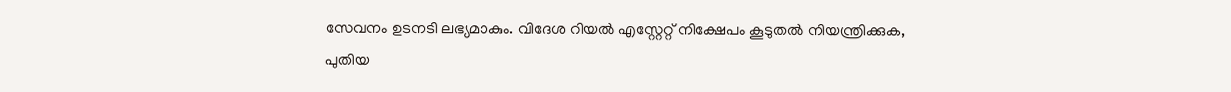സേവനം ഉടനടി ലഭ്യമാകും. വിദേശ റിയൽ എസ്റ്റേറ്റ് നിക്ഷേപം കൂടുതൽ നിയന്ത്രിക്കുക, പുതിയ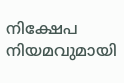നിക്ഷേപ നിയമവുമായി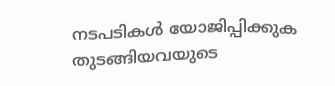നടപടികൾ യോജിപ്പിക്കുക തുടങ്ങിയവയുടെ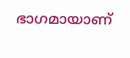ഭാഗമായാണ്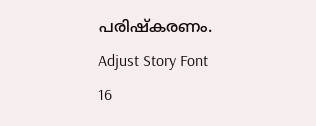പരിഷ്കരണം.
Adjust Story Font
16